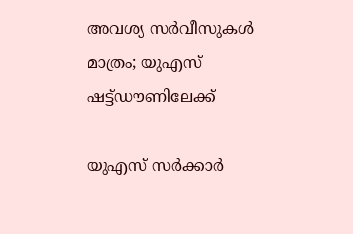അവശ്യ സര്‍വീസുകള്‍ മാത്രം; യുഎസ് ഷട്ട്ഡൗണിലേക്ക്

യുഎസ് സര്‍ക്കാര്‍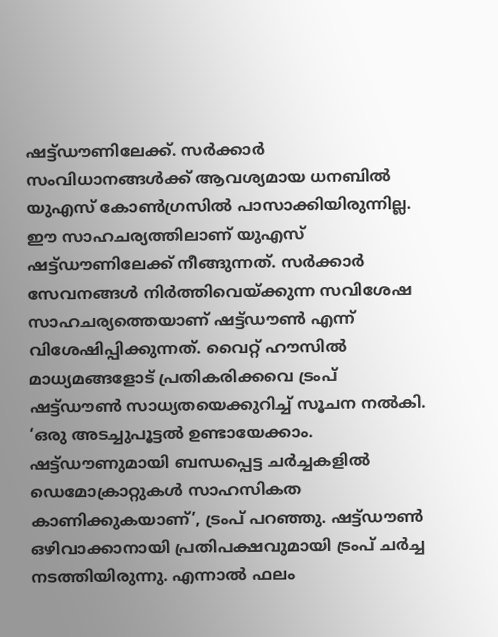ഷട്ട്ഡൗണിലേക്ക്. സര്‍ക്കാര്‍ സംവിധാനങ്ങള്‍ക്ക് ആവശ്യമായ ധനബില്‍ യുഎസ് കോൺഗ്രസിൽ പാസാക്കിയിരുന്നില്ല. ഈ സാഹചര്യത്തിലാണ് യുഎസ് ഷട്ട്ഡൗണിലേക്ക് നീങ്ങുന്നത്. സര്‍ക്കാര്‍ സേവനങ്ങള്‍ നിര്‍ത്തിവെയ്ക്കുന്ന സവിശേഷ സാഹചര്യത്തെയാണ് ഷട്ട്ഡൗണ്‍ എന്ന് വിശേഷിപ്പിക്കുന്നത്. വൈറ്റ് ഹൗസില്‍ മാധ്യമങ്ങളോട് പ്രതികരിക്കവെ ട്രംപ് ഷട്ട്ഡൗണ്‍ സാധ്യതയെക്കുറിച്ച് സൂചന നല്‍കി. ‘ഒരു അടച്ചുപൂട്ടല്‍ ഉണ്ടായേക്കാം. ഷട്ട്ഡൗണുമായി ബന്ധപ്പെട്ട ചര്‍ച്ചകളില്‍ ഡെമോക്രാറ്റുകള്‍ സാഹസികത കാണിക്കുകയാണ്’, ട്രംപ് പറഞ്ഞു. ഷട്ട്ഡൗണ്‍ ഒഴിവാക്കാനായി പ്രതിപക്ഷവുമായി ട്രംപ് ചര്‍ച്ച നടത്തിയിരുന്നു. എന്നാല്‍ ഫലം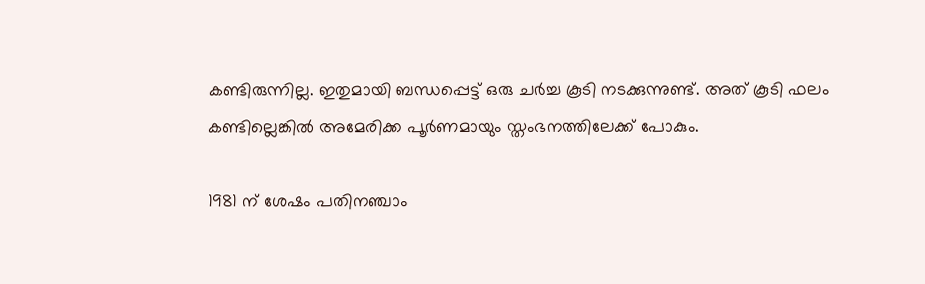കണ്ടിരുന്നില്ല. ഇതുമായി ബന്ധപ്പെട്ട് ഒരു ചര്‍ച്ച കൂടി നടക്കുന്നുണ്ട്. അത് കൂടി ഫലം കണ്ടില്ലെങ്കില്‍ അമേരിക്ക പൂര്‍ണമായും സ്തംഭനത്തിലേക്ക് പോകും.

1981 ന് ശേഷം പതിനഞ്ചാം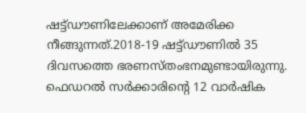ഷട്ട്ഡൗണിലേക്കാണ് അമേരിക്ക നീങ്ങുന്നത്.2018-19 ഷട്ട്ഡൗണില്‍ 35 ദിവസത്തെ ഭരണസ്തംഭനമുണ്ടായിരുന്നു. ഫെഡറല്‍ സര്‍ക്കാരിന്റെ 12 വാര്‍ഷിക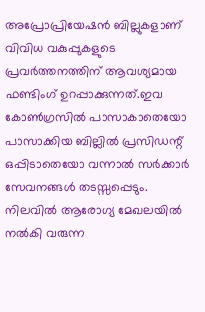അപ്രോപ്രിയേഷന്‍ ബില്ലുകളാണ് വിവിധ വകുപ്പുകളുടെ പ്രവര്‍ത്തനത്തിന് ആവശ്യമായ ഫണ്ടിംഗ് ഉറപ്പാക്കുന്നത്.ഇവ കോണ്‍ഗ്രസില്‍ പാസാകാതെയോ പാസാക്കിയ ബില്ലില്‍ പ്രസിഡന്റ് ഒപ്പിടാതെയോ വന്നാല്‍ സര്‍ക്കാര്‍ സേവനങ്ങള്‍ തടസ്സപ്പെടും. നിലവില്‍ ആരോഗ്യ മേഖലയില്‍ നല്‍കി വരുന്ന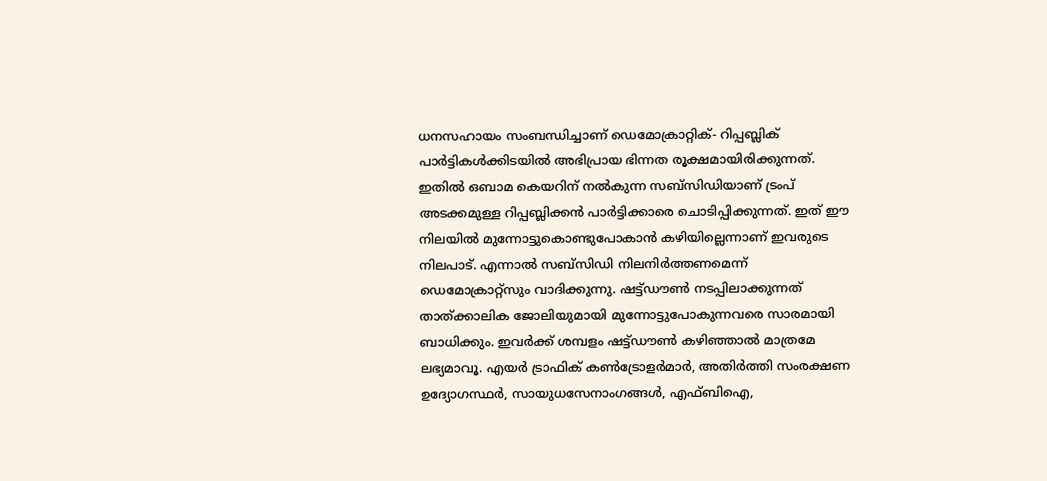ധനസഹായം സംബന്ധിച്ചാണ് ഡെമോക്രാറ്റിക്- റിപ്പബ്ലിക് പാര്‍ട്ടികള്‍ക്കിടയില്‍ അഭിപ്രായ ഭിന്നത രൂക്ഷമായിരിക്കുന്നത്. ഇതില്‍ ഒബാമ കെയറിന് നല്‍കുന്ന സബ്‌സിഡിയാണ് ട്രംപ് അടക്കമുള്ള റിപ്പബ്ലിക്കന്‍ പാര്‍ട്ടിക്കാരെ ചൊടിപ്പിക്കുന്നത്. ഇത് ഈ നിലയില്‍ മുന്നോട്ടുകൊണ്ടുപോകാന്‍ കഴിയില്ലെന്നാണ് ഇവരുടെ നിലപാട്. എന്നാല്‍ സബ്‌സിഡി നിലനിര്‍ത്തണമെന്ന് ഡെമോക്രാറ്റ്‌സും വാദിക്കുന്നു. ഷട്ട്ഡൗണ്‍ നടപ്പിലാക്കുന്നത് താത്ക്കാലിക ജോലിയുമായി മുന്നോട്ടുപോകുന്നവരെ സാരമായി ബാധിക്കും. ഇവര്‍ക്ക് ശമ്പളം ഷട്ട്ഡൗണ്‍ കഴിഞ്ഞാല്‍ മാത്രമേ ലഭ്യമാവൂ. എയര്‍ ട്രാഫിക് കണ്‍ട്രോളര്‍മാര്‍, അതിര്‍ത്തി സംരക്ഷണ ഉദ്യോഗസ്ഥര്‍, സായുധസേനാംഗങ്ങള്‍, എഫ്ബിഐ,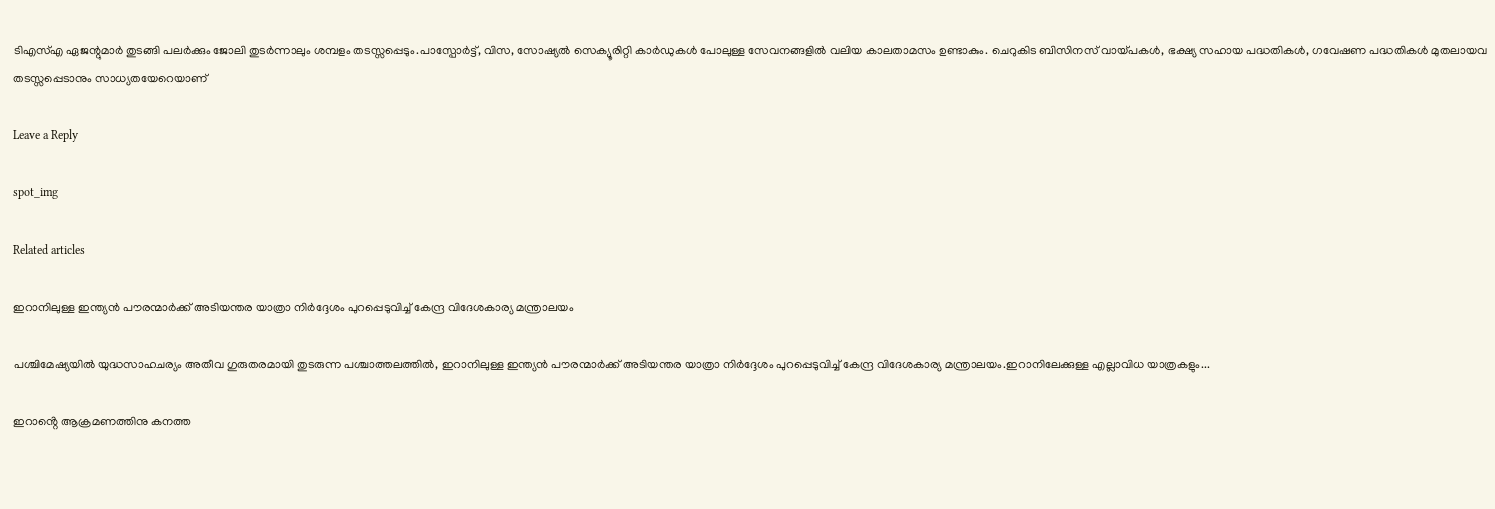ടിഎസ്എ ഏജന്റുമാര്‍ തുടങ്ങി പലര്‍ക്കും ജോലി തുടര്‍ന്നാലും ശമ്പളം തടസ്സപ്പെടും.പാസ്പോര്‍ട്ട്, വിസ, സോഷ്യല്‍ സെക്യൂരിറ്റി കാര്‍ഡുകള്‍ പോലുള്ള സേവനങ്ങളില്‍ വലിയ കാലതാമസം ഉണ്ടാകും. ചെറുകിട ബിസിനസ് വായ്പകള്‍, ഭക്ഷ്യ സഹായ പദ്ധതികള്‍, ഗവേഷണ പദ്ധതികള്‍ മുതലായവ തടസ്സപ്പെടാനും സാധ്യതയേറെയാണ്

Leave a Reply

spot_img

Related articles

ഇറാനിലുള്ള ഇന്ത്യൻ പൗരന്മാർക്ക് അടിയന്തര യാത്രാ നിർദ്ദേശം പുറപ്പെടുവിച്ച്‌ കേന്ദ്ര വിദേശകാര്യ മന്ത്രാലയം

പശ്ചിമേഷ്യയില്‍ യുദ്ധസാഹചര്യം അതീവ ഗുരുതരമായി തുടരുന്ന പശ്ചാത്തലത്തില്‍, ഇറാനിലുള്ള ഇന്ത്യൻ പൗരന്മാർക്ക് അടിയന്തര യാത്രാ നിർദ്ദേശം പുറപ്പെടുവിച്ച്‌ കേന്ദ്ര വിദേശകാര്യ മന്ത്രാലയം.ഇറാനിലേക്കുള്ള എല്ലാവിധ യാത്രകളും...

ഇറാൻ്റെ ആക്രമണത്തിനു കനത്ത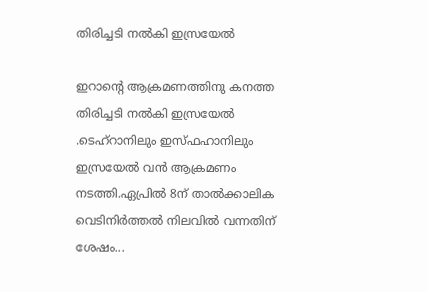തിരിച്ചടി നൽകി ഇസ്രയേൽ

ഇറാൻ്റെ ആക്രമണത്തിനു കനത്ത തിരിച്ചടി നൽകി ഇസ്രയേൽ .ടെഹ്റാനിലും ഇസ്ഫഹാനിലും ഇസ്രയേൽ വൻ ആക്രമണം നടത്തി.ഏപ്രിൽ 8ന് താൽക്കാലിക വെടിനിർത്തൽ നിലവിൽ വന്നതിന് ശേഷം...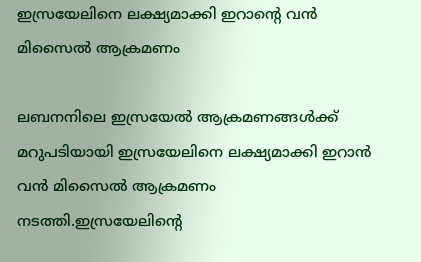ഇസ്രയേലിനെ ലക്ഷ്യമാക്കി ഇറാൻ്റെ വൻ മിസൈല്‍ ആക്രമണം

ലബനനിലെ ഇസ്രയേല്‍ ആക്രമണങ്ങള്‍ക്ക് മറുപടിയായി ഇസ്രയേലിനെ ലക്ഷ്യമാക്കി ഇറാൻ വൻ മിസൈല്‍ ആക്രമണം നടത്തി.ഇസ്രയേലിന്റെ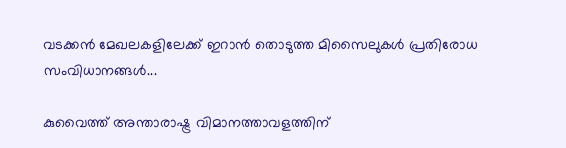വടക്കൻ മേഖലകളിലേക്ക് ഇറാൻ തൊടുത്ത മിസൈലുകള്‍ പ്രതിരോധ സംവിധാനങ്ങള്‍...

കുവൈത്ത് അന്താരാഷ്ട്ര വിമാനത്താവളത്തിന്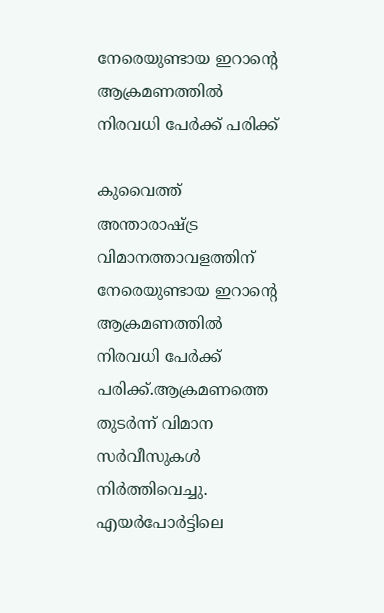നേരെയുണ്ടായ ഇറാന്റെ ആക്രമണത്തിൽ നിരവധി പേർക്ക് പരിക്ക്

കുവൈത്ത് അന്താരാഷ്ട്ര വിമാനത്താവളത്തിന് നേരെയുണ്ടായ ഇറാന്റെ ആക്രമണത്തിൽ നിരവധി പേർക്ക് പരിക്ക്.ആക്രമണത്തെ തുടർന്ന് വിമാന സർവീസുകൾ നിർത്തിവെച്ചു. എയർപോർട്ടിലെ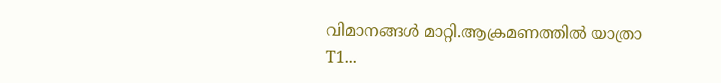വിമാനങ്ങൾ മാറ്റി.ആക്രമണത്തിൽ യാത്രാ T1...